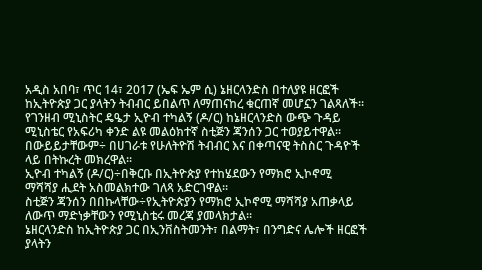አዲስ አበባ፣ ጥር 14፣ 2017 (ኤፍ ኤም ሲ) ኔዘርላንድስ በተለያዩ ዘርፎች ከኢትዮጵያ ጋር ያላትን ትብብር ይበልጥ ለማጠናከረ ቁርጠኛ መሆኗን ገልጻለች፡፡
የገንዘብ ሚኒስትር ዴዔታ ኢዮብ ተካልኝ (ዶ/ር) ከኔዘርላንድስ ውጭ ጉዳይ ሚኒስቴር የአፍሪካ ቀንድ ልዩ መልዕክተኛ ስቲጅን ጃንሰን ጋር ተወያይተዋል፡፡
በውይይታቸውም÷ በሀገራቱ የሁለትዮሽ ትብብር እና በቀጣናዊ ትስስር ጉዳዮች ላይ በትኩረት መክረዋል፡፡
ኢዮብ ተካልኝ (ዶ/ር)÷በቅርቡ በኢትዮጵያ የተከሄደውን የማክሮ ኢኮኖሚ ማሻሻያ ሒደት አስመልክተው ገለጻ አድርገዋል፡፡
ስቲጅን ጃንሰን በበኩላቸው÷የኢትዮጵያን የማክሮ ኢኮኖሚ ማሻሻያ አጠቃላይ ለውጥ ማድነቃቸውን የሚኒስቴሩ መረጃ ያመላክታል፡፡
ኔዘርላንድስ ከኢትዮጵያ ጋር በኢንቨስትመንት፣ በልማት፣ በንግድና ሌሎች ዘርፎች ያላትን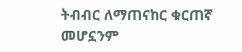ትብብር ለማጠናከር ቁርጠኛ መሆኗንም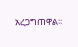አረጋግጠዋል፡፡